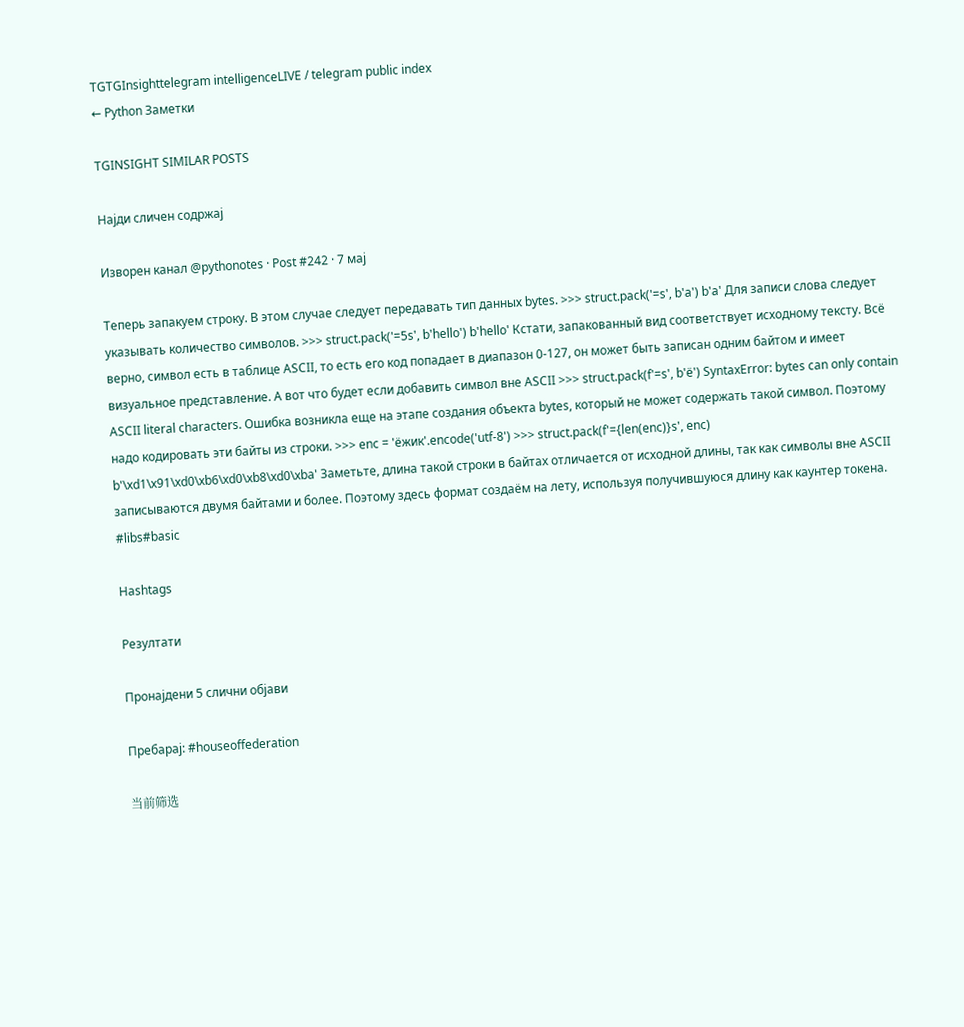TGTGInsighttelegram intelligenceLIVE / telegram public index
← Python Заметки

TGINSIGHT SIMILAR POSTS

Најди сличен содржај

Изворен канал @pythonotes · Post #242 · 7 мај

Теперь запакуем строку. В этом случае следует передавать тип данных bytes. >>> struct.pack('=s', b'a') b'a' Для записи слова следует указывать количество символов. >>> struct.pack('=5s', b'hello') b'hello' Кстати, запакованный вид соответствует исходному тексту. Всё верно, символ есть в таблице ASCII, то есть его код попадает в диапазон 0-127, он может быть записан одним байтом и имеет визуальное представление. А вот что будет если добавить символ вне ASCII >>> struct.pack(f'=s', b'ё') SyntaxError: bytes can only contain ASCII literal characters. Ошибка возникла еще на этапе создания объекта bytes, который не может содержать такой символ. Поэтому надо кодировать эти байты из строки. >>> enc = 'ёжик'.encode('utf-8') >>> struct.pack(f'={len(enc)}s', enc) b'\xd1\x91\xd0\xb6\xd0\xb8\xd0\xba' Заметьте, длина такой строки в байтах отличается от исходной длины, так как символы вне ASCII записываются двумя байтами и более. Поэтому здесь формат создаём на лету, используя получившуюся длину как каунтер токена. #libs#basic

Hashtags

Резултати

Пронајдени 5 слични објави

Пребарај: #houseoffederation

当前筛选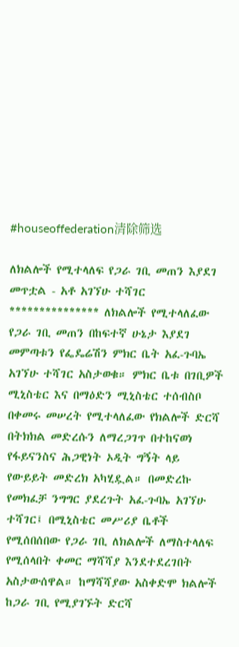#houseoffederation清除筛选

ለክልሎች የሚተላለፍ የጋራ ገቢ መጠን እያደገ መጥቷል - አቶ አገኘሁ ተሻገር *************** ለክልሎች የሚተላለፈው የጋራ ገቢ መጠን በከፍተኛ ሁኔታ እያደገ መምጣቱን የፌዴሬሽን ምክር ቤት አፈ-ጉባኤ አገኘሁ ተሻገር አስታወቁ። ምክር ቤቱ በገቢዎች ሚኒስቴር እና በማዕድን ሚኒስቴር ተሰብስቦ በቀመሩ መሠረት የሚተላለፈው የክልሎች ድርሻ በትክክል መድረሱን ለማረጋገጥ በተከናወነ የፋይናንስና ሕጋዊነት ኦዲት ግኝት ላይ የውይይት መድረክ አካሂዷል። በመድረኩ የመክፈቻ ንግግር ያደረጉት አፈ-ጉባኤ አገኘሁ ተሻገር፤ በሚኒስቴር መሥሪያ ቤቶች የሚሰበሰበው የጋራ ገቢ ለክልሎች ለማስተላለፍ የሚሰላበት ቀመር ማሻሻያ እንደተደረገበት አስታውሰዋል። ከማሻሻያው አስቀድሞ ክልሎች ከጋራ ገቢ የሚያገኙት ድርሻ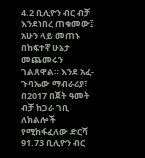4.2 ቢሊዮን ብር ብቻ እንደነበረ ጠቁመው፤ አሁን ላይ መጠኑ በከፍተኛ ሁኔታ መጨመሩን ገልጸዋል። እንደ አፈ-ጉባኤው ማብራሪያ፣ በ2017 በጀት ዓመት ብቻ ከጋራ ገቢ ለክልሎች የሚከፋፈለው ድርሻ 91.73 ቢሊዮን ብር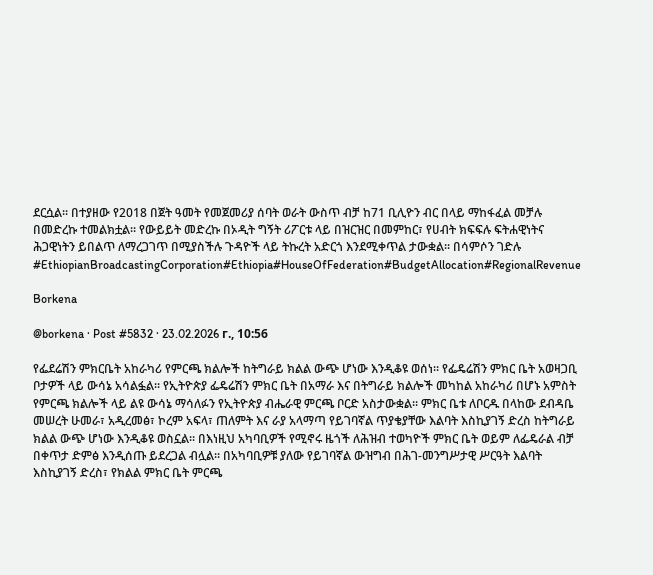ደርሷል። በተያዘው የ2018 በጀት ዓመት የመጀመሪያ ሰባት ወራት ውስጥ ብቻ ከ71 ቢሊዮን ብር በላይ ማከፋፈል መቻሉ በመድረኩ ተመልክቷል። የውይይት መድረኩ በኦዲት ግኝት ሪፖርቱ ላይ በዝርዝር በመምከር፣ የሀብት ክፍፍሉ ፍትሐዊነትና ሕጋዊነትን ይበልጥ ለማረጋገጥ በሚያስችሉ ጉዳዮች ላይ ትኩረት አድርጎ እንደሚቀጥል ታውቋል። በሳምሶን ገድሉ #EthiopianBroadcastingCorporation#Ethiopia#HouseOfFederation#BudgetAllocation#RegionalRevenue

Borkena

@borkena · Post #5832 · 23.02.2026 г., 10:56

የፌደሬሽን ምክርቤት አከራካሪ የምርጫ ክልሎች ከትግራይ ክልል ውጭ ሆነው እንዲቆዩ ወሰነ። የፌዴሬሽን ምክር ቤት አወዛጋቢ ቦታዎች ላይ ውሳኔ አሳልፏል። የኢትዮጵያ ፌዴሬሽን ምክር ቤት በአማራ እና በትግራይ ክልሎች መካከል አከራካሪ በሆኑ አምስት የምርጫ ክልሎች ላይ ልዩ ውሳኔ ማሳለፉን የኢትዮጵያ ብሔራዊ ምርጫ ቦርድ አስታውቋል። ምክር ቤቱ ለቦርዱ በላከው ደብዳቤ መሠረት ሁመራ፣ አዲረመፅ፣ ኮረም አፍላ፣ ጠለምት እና ራያ አላማጣ የይገባኛል ጥያቄያቸው እልባት እስኪያገኝ ድረስ ከትግራይ ክልል ውጭ ሆነው እንዲቆዩ ወስኗል። በእነዚህ አካባቢዎች የሚኖሩ ዜጎች ለሕዝብ ተወካዮች ምክር ቤት ወይም ለፌዴራል ብቻ በቀጥታ ድምፅ እንዲሰጡ ይደረጋል ብሏል። በአካባቢዎቹ ያለው የይገባኛል ውዝግብ በሕገ-መንግሥታዊ ሥርዓት እልባት እስኪያገኝ ድረስ፣ የክልል ምክር ቤት ምርጫ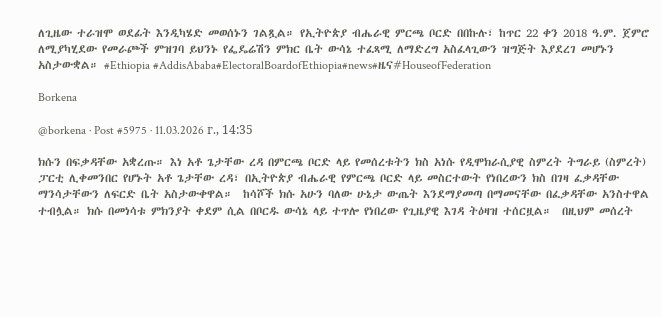ለጊዜው ተራዝሞ ወደፊት እንዲካሄድ መወሰኑን ገልጿል። የኢትዮጵያ ብሔራዊ ምርጫ ቦርድ በበኩሉ፣ ከጥር 22 ቀን 2018 ዓ.ም. ጀምሮ ለሚያካሂደው የመራጮች ምዝገባ ይህንኑ የፌዴሬሽን ምክር ቤት ውሳኔ ተፈጻሚ ለማድረግ አስፈላጊውን ዝግጅት እያደረገ መሆኑን አስታውቋል። #Ethiopia #AddisAbaba#ElectoralBoardofEthiopia#news#ዜና#HouseofFederation

Borkena

@borkena · Post #5975 · 11.03.2026 г., 14:35

ክሱን በፍቃዳቸው አቋረጡ። እነ አቶ ጌታቸው ረዳ በምርጫ ቦርድ ላይ የመሰረቱትን ክስ አነሱ የዲሞክራሲያዊ ስምረት ትግራይ (ስምረት) ፓርቲ ሊቀመንበር የሆኑት አቶ ጌታቸው ረዳ፣ በኢትዮጵያ ብሔራዊ የምርጫ ቦርድ ላይ መስርተውት የነበረውን ክስ በገዛ ፈቃዳቸው ማንሳታቸውን ለፍርድ ቤት አስታውቀዋል።  ከሳሾች ክሱ አሁን ባለው ሁኔታ ውጤት እንደማያመጣ በማመናቸው በፈቃዳቸው አንስተዋል ተብሏል። ክሱ በመነሳቱ ምክንያት ቀደም ሲል በቦርዱ ውሳኔ ላይ ተጥሎ የነበረው የጊዜያዊ እገዳ ትዕዛዝ ተሰርዟል።  በዚህም መሰረት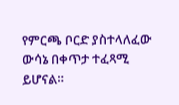የምርጫ ቦርድ ያስተላለፈው ውሳኔ በቀጥታ ተፈጻሚ ይሆናል።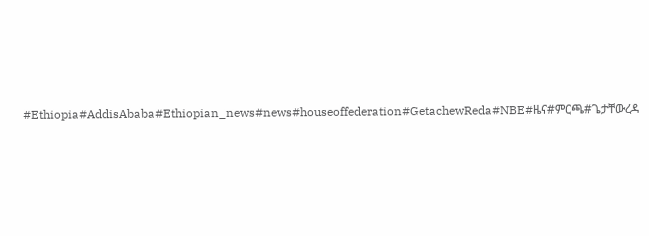#Ethiopia#AddisAbaba#Ethiopian_news#news#houseoffederation#GetachewReda#NBE#ዜና#ምርጫ#ጌታቸውረዳ